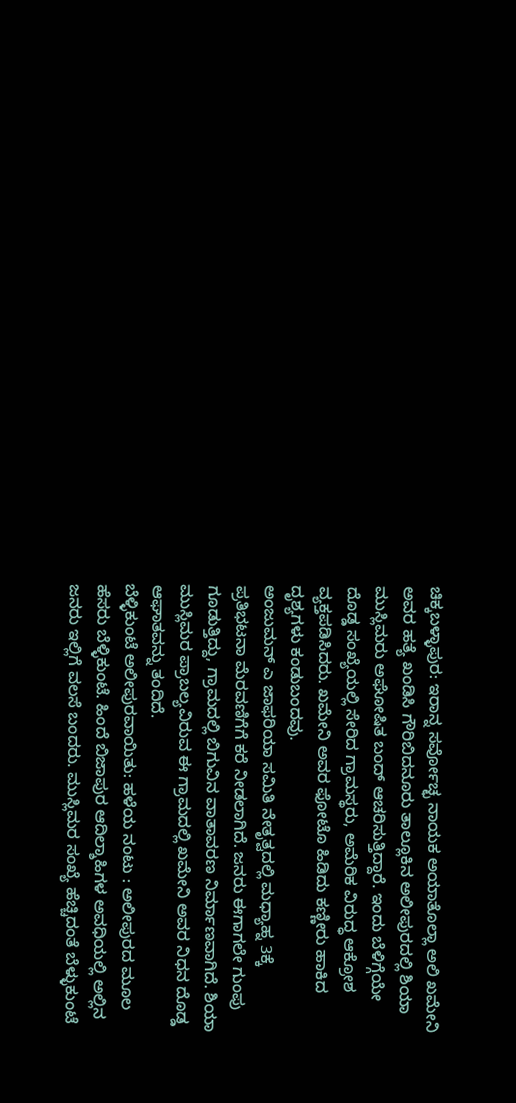ಚಿಕ್ಕಬಳ್ಳಾಪುರ: ಇರಾನ್ನ ಸರ್ವೋಚ್ಛ ನಾಯಕ ಅಯಾತೊಲ್ಲಾ ಅಲಿ ಖಮೇನಿ ಅವರ ಹತ್ಯೆ ಖಂಡಿಸಿ ಗೌರಿಬಿದನೂರು ತಾಲ್ಲೂಕಿನ ಅಲೀಪುರದಲ್ಲಿ ಶಿಯಾ ಮುಸ್ಲಿಮರು ಅಘೋಷಿತ ಬಂದ್ ಆಚರಿಸುತ್ತಿದ್ದಾರೆ. ಇಂದು ಬೆಳಿಗ್ಗೆಯೇ ದೊಡ್ಡ ಸಂಖ್ಯೆಯಲ್ಲಿ ಸೇರಿದ ಗ್ರಾಮಸ್ಥರು, ಅಮೆರಿಕ ವಿರುದ್ಧ ಆಕ್ರೋಶ ವ್ಯಕ್ತಪಡಿಸಿದರು. ಖಮೇನಿ ಅವರ ಫೋಟೊ ಹಿಡಿದು ಕಣ್ಣೀರು ಹಾಕಿದ ದೃಶ್ಯಗಳು ಕಂಡುಬಂದವು.
ಅಂಜುಮನ್ ಎ ಜಾಫರಿಯಾ ಸಮಿತಿ ನೇತೃತ್ವದಲ್ಲಿ ಮಧ್ಯಾಹ್ನ 3ಕ್ಕೆ ಪ್ರತಿಭಟನಾ ಮೆರವಣಿಗೆಗೆ ಕರೆ ನೀಡಲಾಗಿದೆ. ಜನರು ಈಗಾಗಲೇ ಗುಂಪು ಗೂಡುತ್ತಿದ್ದು, ಗ್ರಾಮದಲ್ಲಿ ಬಿಗುವಿನ ವಾತಾವರಣ ನಿರ್ಮಾಣವಾಗಿದೆ. ಶಿಯಾ ಮುಸ್ಲಿಮರ ಪ್ರಾಬಲ್ಯವಿರುವ ಈ ಗ್ರಾಮದಲ್ಲಿ ಖಮೇನಿ ಅವರ ನಿಧನ ದೊಡ್ಡ ಆಘಾತವನ್ನು ತಂದಿದೆ.
ಬೆಳ್ಳಿಕುಂಟೆ ಅಲೀಪುರವಾಯಿತು: ಹಳೆಯ ನಂಟು : ಅಲೀಪುರದ ಮೂಲ ಹೆಸರು ಬೆಳ್ಳಿಕುಂಟೆ. ಹಿಂದೆ ಬಿಜಾಪುರ ಆದಿಲ್ಶಾಹಿಗಳ ಅವಧಿಯಲ್ಲಿ ಅಲ್ಲಿನ ಜನರು ಇಲ್ಲಿಗೆ ವಲಸೆ ಬಂದರು. ಮುಸ್ಲಿಮರ ಸಂಖ್ಯೆ ಹೆಚ್ಚಿದಂತೆ ಬೆಳ್ಳುಕುಂಟೆ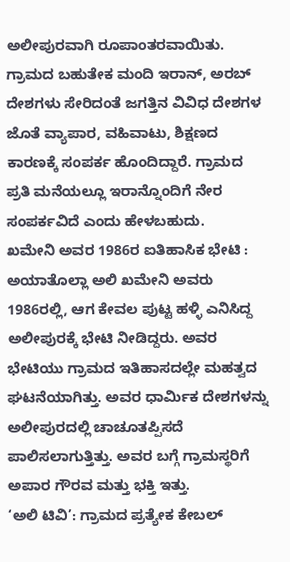ಅಲೀಪುರವಾಗಿ ರೂಪಾಂತರವಾಯಿತು. ಗ್ರಾಮದ ಬಹುತೇಕ ಮಂದಿ ಇರಾನ್, ಅರಬ್ ದೇಶಗಳು ಸೇರಿದಂತೆ ಜಗತ್ತಿನ ವಿವಿಧ ದೇಶಗಳ ಜೊತೆ ವ್ಯಾಪಾರ, ವಹಿವಾಟು, ಶಿಕ್ಷಣದ ಕಾರಣಕ್ಕೆ ಸಂಪರ್ಕ ಹೊಂದಿದ್ದಾರೆ. ಗ್ರಾಮದ ಪ್ರತಿ ಮನೆಯಲ್ಲೂ ಇರಾನ್ನೊಂದಿಗೆ ನೇರ ಸಂಪರ್ಕವಿದೆ ಎಂದು ಹೇಳಬಹುದು.
ಖಮೇನಿ ಅವರ 1986ರ ಐತಿಹಾಸಿಕ ಭೇಟಿ : ಅಯಾತೊಲ್ಲಾ ಅಲಿ ಖಮೇನಿ ಅವರು 1986ರಲ್ಲಿ, ಆಗ ಕೇವಲ ಪುಟ್ಟ ಹಳ್ಳಿ ಎನಿಸಿದ್ದ ಅಲೀಪುರಕ್ಕೆ ಭೇಟಿ ನೀಡಿದ್ದರು. ಅವರ ಭೇಟಿಯು ಗ್ರಾಮದ ಇತಿಹಾಸದಲ್ಲೇ ಮಹತ್ವದ ಘಟನೆಯಾಗಿತ್ತು. ಅವರ ಧಾರ್ಮಿಕ ದೇಶಗಳನ್ನು ಅಲೀಪುರದಲ್ಲಿ ಚಾಚೂತಪ್ಪಿಸದೆ ಪಾಲಿಸಲಾಗುತ್ತಿತ್ತು. ಅವರ ಬಗ್ಗೆ ಗ್ರಾಮಸ್ಥರಿಗೆ ಅಪಾರ ಗೌರವ ಮತ್ತು ಭಕ್ತಿ ಇತ್ತು.
‘ಅಲಿ ಟಿವಿ’: ಗ್ರಾಮದ ಪ್ರತ್ಯೇಕ ಕೇಬಲ್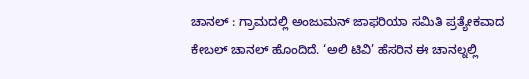ಚಾನಲ್ : ಗ್ರಾಮದಲ್ಲಿ ಅಂಜುಮನ್ ಜಾಫರಿಯಾ ಸಮಿತಿ ಪ್ರತ್ಯೇಕವಾದ ಕೇಬಲ್ ಚಾನಲ್ ಹೊಂದಿದೆ. ‘ಅಲಿ ಟಿವಿ’ ಹೆಸರಿನ ಈ ಚಾನಲ್ನಲ್ಲಿ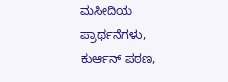ಮಸೀದಿಯ ಪ್ರಾರ್ಥನೆಗಳು, ಕುರ್ಆನ್ ಪಠಣ,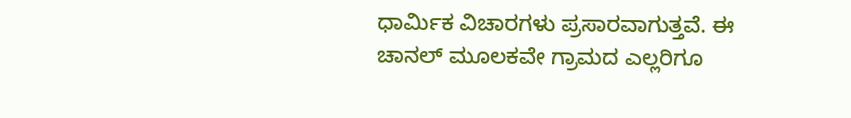ಧಾರ್ಮಿಕ ವಿಚಾರಗಳು ಪ್ರಸಾರವಾಗುತ್ತವೆ. ಈ ಚಾನಲ್ ಮೂಲಕವೇ ಗ್ರಾಮದ ಎಲ್ಲರಿಗೂ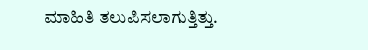ಮಾಹಿತಿ ತಲುಪಿಸಲಾಗುತ್ತಿತ್ತು.